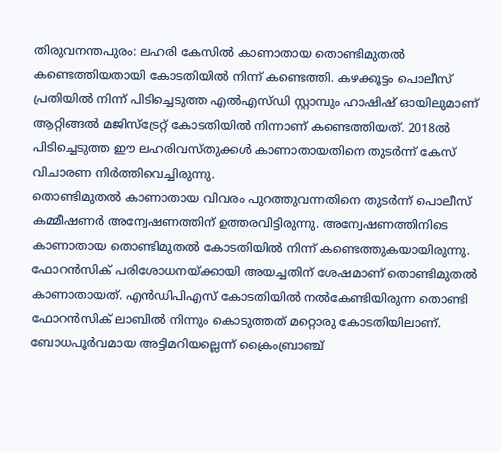തിരുവനന്തപുരം: ലഹരി കേസിൽ കാണാതായ തൊണ്ടിമുതൽ കണ്ടെത്തിയതായി കോടതിയിൽ നിന്ന് കണ്ടെത്തി. കഴക്കൂട്ടം പൊലീസ് പ്രതിയിൽ നിന്ന് പിടിച്ചെടുത്ത എൽഎസ്ഡി സ്റ്റാമ്പും ഹാഷിഷ് ഓയിലുമാണ് ആറ്റിങ്ങൽ മജിസ്ട്രേറ്റ് കോടതിയിൽ നിന്നാണ് കണ്ടെത്തിയത്. 2018ൽ പിടിച്ചെടുത്ത ഈ ലഹരിവസ്തുക്കൾ കാണാതായതിനെ തുടർന്ന് കേസ് വിചാരണ നിർത്തിവെച്ചിരുന്നു.
തൊണ്ടിമുതൽ കാണാതായ വിവരം പുറത്തുവന്നതിനെ തുടർന്ന് പൊലീസ് കമ്മീഷണർ അന്വേഷണത്തിന് ഉത്തരവിട്ടിരുന്നു. അന്വേഷണത്തിനിടെ കാണാതായ തൊണ്ടിമുതൽ കോടതിയിൽ നിന്ന് കണ്ടെത്തുകയായിരുന്നു. ഫോറൻസിക് പരിശോധനയ്ക്കായി അയച്ചതിന് ശേഷമാണ് തൊണ്ടിമുതൽ കാണാതായത്. എൻഡിപിഎസ് കോടതിയിൽ നൽകേണ്ടിയിരുന്ന തൊണ്ടി ഫോറൻസിക് ലാബിൽ നിന്നും കൊടുത്തത് മറ്റൊരു കോടതിയിലാണ്. ബോധപൂർവമായ അട്ടിമറിയല്ലെന്ന് ക്രൈംബ്രാഞ്ച്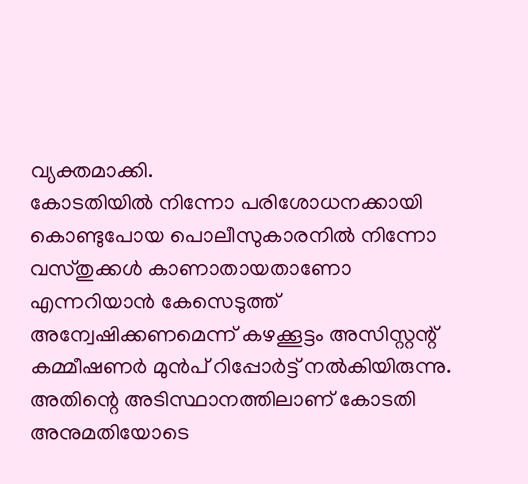വ്യക്തമാക്കി.
കോടതിയിൽ നിന്നോ പരിശോധനക്കായി കൊണ്ടുപോയ പൊലീസുകാരനിൽ നിന്നോ വസ്തുക്കൾ കാണാതായതാണോ എന്നറിയാൻ കേസെടുത്ത് അന്വേഷിക്കണമെന്ന് കഴക്കൂട്ടം അസിസ്റ്റന്റ് കമ്മീഷണർ മുൻപ് റിപ്പോർട്ട് നൽകിയിരുന്നു. അതിന്റെ അടിസ്ഥാനത്തിലാണ് കോടതി അനുമതിയോടെ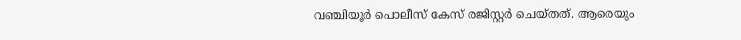വഞ്ചിയൂർ പൊലീസ് കേസ് രജിസ്റ്റർ ചെയ്തത്. ആരെയും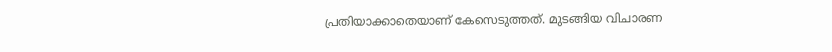പ്രതിയാക്കാതെയാണ് കേസെടുത്തത്. മുടങ്ങിയ വിചാരണ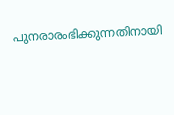പുനരാരംഭിക്കുന്നതിനായി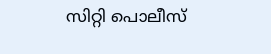സിറ്റി പൊലീസ്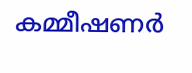കമ്മീഷണർ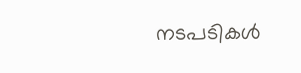നടപടികൾ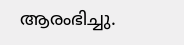ആരംഭിച്ചു.